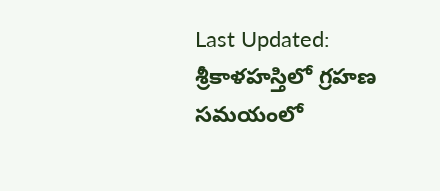Last Updated:
శ్రీకాళహస్తిలో గ్రహణ సమయంలో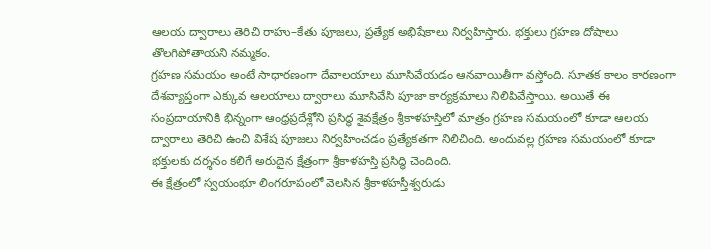ఆలయ ద్వారాలు తెరిచి రాహు–కేతు పూజలు, ప్రత్యేక అభిషేకాలు నిర్వహిస్తారు. భక్తులు గ్రహణ దోషాలు తొలగిపోతాయని నమ్మకం.
గ్రహణ సమయం అంటే సాధారణంగా దేవాలయాలు మూసివేయడం ఆనవాయితీగా వస్తోంది. సూతక కాలం కారణంగా దేశవ్యాప్తంగా ఎక్కువ ఆలయాలు ద్వారాలు మూసివేసి పూజా కార్యక్రమాలు నిలిపివేస్తాయి. అయితే ఈ సంప్రదాయానికి భిన్నంగా ఆంధ్రప్రదేశ్లోని ప్రసిద్ధ శైవక్షేత్రం శ్రీకాళహస్తిలో మాత్రం గ్రహణ సమయంలో కూడా ఆలయ ద్వారాలు తెరిచి ఉంచి విశేష పూజలు నిర్వహించడం ప్రత్యేకతగా నిలిచింది. అందువల్ల గ్రహణ సమయంలో కూడా భక్తులకు దర్శనం కలిగే అరుదైన క్షేత్రంగా శ్రీకాళహస్తి ప్రసిద్ధి చెందింది.
ఈ క్షేత్రంలో స్వయంభూ లింగరూపంలో వెలసిన శ్రీకాళహస్తీశ్వరుడు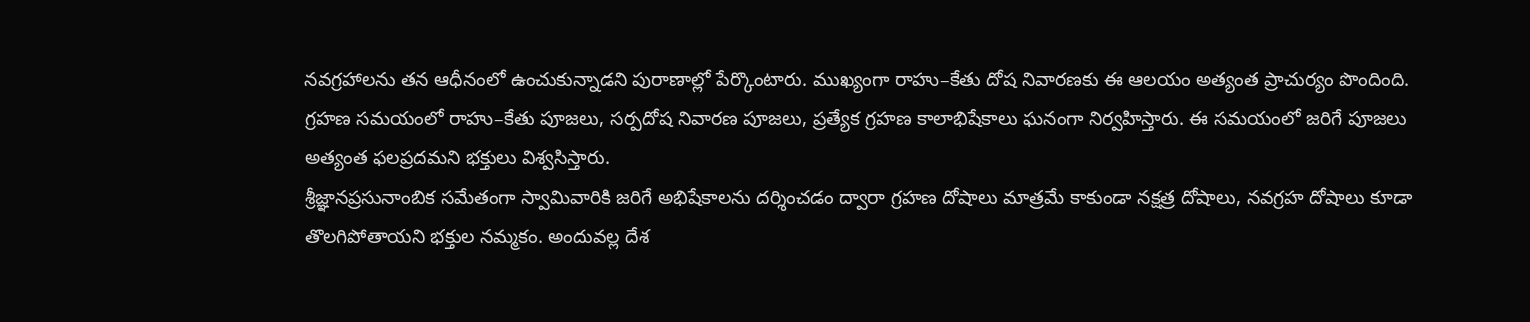నవగ్రహాలను తన ఆధీనంలో ఉంచుకున్నాడని పురాణాల్లో పేర్కొంటారు. ముఖ్యంగా రాహు–కేతు దోష నివారణకు ఈ ఆలయం అత్యంత ప్రాచుర్యం పొందింది. గ్రహణ సమయంలో రాహు–కేతు పూజలు, సర్పదోష నివారణ పూజలు, ప్రత్యేక గ్రహణ కాలాభిషేకాలు ఘనంగా నిర్వహిస్తారు. ఈ సమయంలో జరిగే పూజలు అత్యంత ఫలప్రదమని భక్తులు విశ్వసిస్తారు.
శ్రీజ్ఞానప్రసునాంబిక సమేతంగా స్వామివారికి జరిగే అభిషేకాలను దర్శించడం ద్వారా గ్రహణ దోషాలు మాత్రమే కాకుండా నక్షత్ర దోషాలు, నవగ్రహ దోషాలు కూడా తొలగిపోతాయని భక్తుల నమ్మకం. అందువల్ల దేశ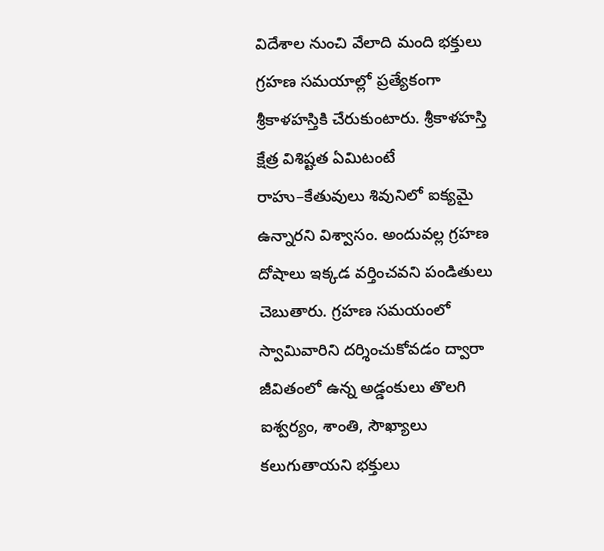విదేశాల నుంచి వేలాది మంది భక్తులు గ్రహణ సమయాల్లో ప్రత్యేకంగా శ్రీకాళహస్తికి చేరుకుంటారు. శ్రీకాళహస్తి క్షేత్ర విశిష్టత ఏమిటంటే రాహు–కేతువులు శివునిలో ఐక్యమై ఉన్నారని విశ్వాసం. అందువల్ల గ్రహణ దోషాలు ఇక్కడ వర్తించవని పండితులు చెబుతారు. గ్రహణ సమయంలో స్వామివారిని దర్శించుకోవడం ద్వారా జీవితంలో ఉన్న అడ్డంకులు తొలగి ఐశ్వర్యం, శాంతి, సౌఖ్యాలు కలుగుతాయని భక్తులు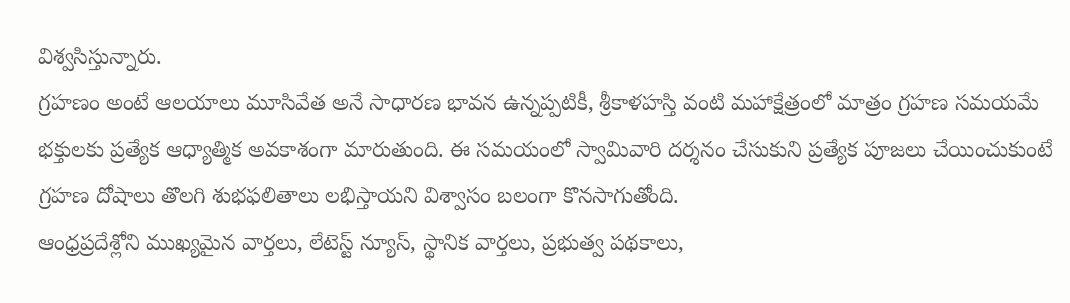విశ్వసిస్తున్నారు.
గ్రహణం అంటే ఆలయాలు మూసివేత అనే సాధారణ భావన ఉన్నప్పటికీ, శ్రీకాళహస్తి వంటి మహాక్షేత్రంలో మాత్రం గ్రహణ సమయమే భక్తులకు ప్రత్యేక ఆధ్యాత్మిక అవకాశంగా మారుతుంది. ఈ సమయంలో స్వామివారి దర్శనం చేసుకుని ప్రత్యేక పూజలు చేయించుకుంటే గ్రహణ దోషాలు తొలగి శుభఫలితాలు లభిస్తాయని విశ్వాసం బలంగా కొనసాగుతోంది.
ఆంధ్రప్రదేశ్లోని ముఖ్యమైన వార్తలు, లేటెస్ట్ న్యూస్, స్థానిక వార్తలు, ప్రభుత్వ పథకాలు,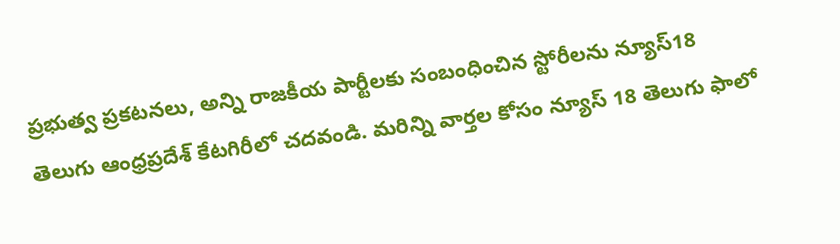ప్రభుత్వ ప్రకటనలు, అన్ని రాజకీయ పార్టీలకు సంబంధించిన స్టోరీలను న్యూస్18 తెలుగు ఆంధ్రప్రదేశ్ కేటగిరీలో చదవండి. మరిన్ని వార్తల కోసం న్యూస్ 18 తెలుగు ఫాలో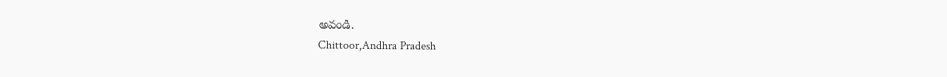అవండి.
Chittoor,Andhra Pradesh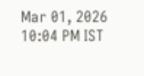Mar 01, 2026 10:04 PM IST